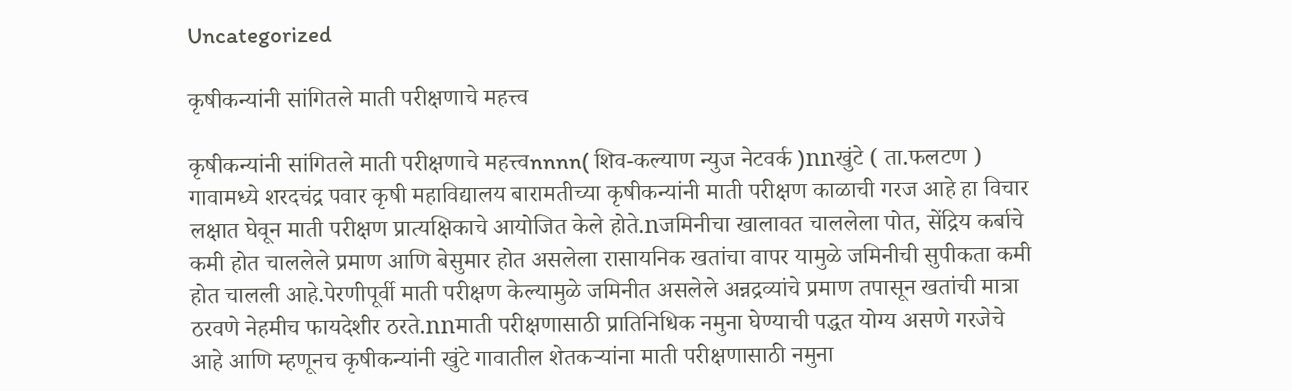Uncategorized

कृषीकन्यांनी सांगितले माती परीक्षणाचे महत्त्व

कृषीकन्यांनी सांगितले माती परीक्षणाचे महत्त्वnnnn( शिव-कल्याण न्युज नेटवर्क )nnखुंटे ( ता.फलटण ) गावामध्ये शरदचंद्र पवार कृषी महाविद्यालय बारामतीच्या कृषीकन्यांनी माती परीक्षण काळाची गरज आहे हा विचार लक्षात घेवून माती परीक्षण प्रात्यक्षिकाचे आयोजित केले होते.nजमिनीचा खालावत चाललेला पोत, सेंद्रिय कर्बाचे कमी होत चाललेले प्रमाण आणि बेसुमार होत असलेला रासायनिक खतांचा वापर यामुळे जमिनीची सुपीकता कमी होत चालली आहे.पेरणीपूर्वी माती परीक्षण केल्यामुळे जमिनीत असलेले अन्नद्रव्यांचे प्रमाण तपासून खतांची मात्रा ठरवणे नेहमीच फायदेशीर ठरते.nnमाती परीक्षणासाठी प्रातिनिधिक नमुना घेण्याची पद्धत योग्य असणे गरजेचे आहे आणि म्हणूनच कृषीकन्यांनी खुंटे गावातील शेतकऱ्यांना माती परीक्षणासाठी नमुना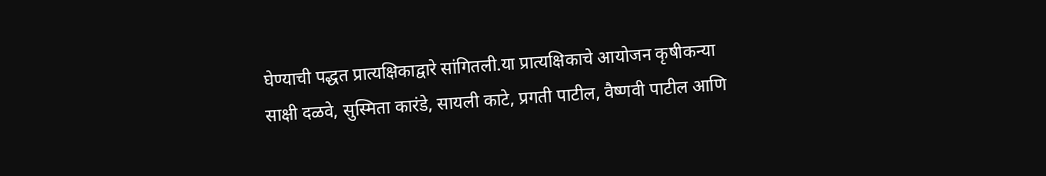घेण्याची पद्धत प्रात्यक्षिकाद्वारे सांगितली.या प्रात्यक्षिकाचे आयोजन कृषीकन्या साक्षी दळवे, सुस्मिता कारंडे, सायली काटे, प्रगती पाटील, वैष्णवी पाटील आणि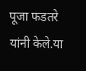पूजा फडतरे यांनी केले.या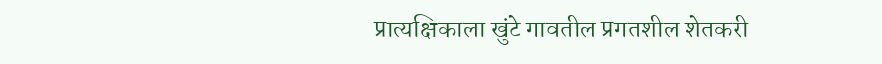प्रात्यक्षिकाला खुंटे गावतील प्रगतशील शेतकरी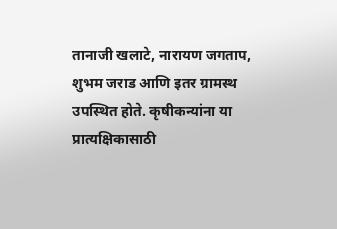तानाजी खलाटे, नारायण जगताप, शुभम जराड आणि इतर ग्रामस्थ उपस्थित होते. कृषीकन्यांना या प्रात्यक्षिकासाठी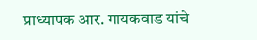प्राध्यापक आर. गायकवाड यांचे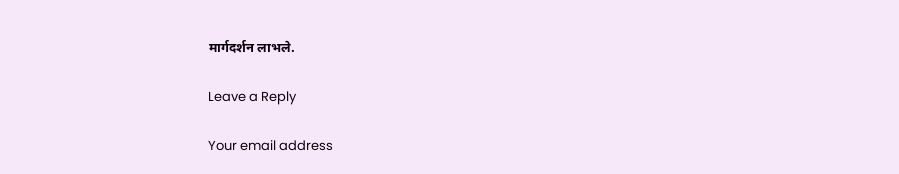मार्गदर्शन लाभले.

Leave a Reply

Your email address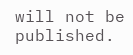will not be published.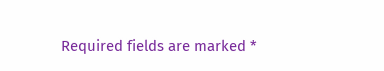Required fields are marked *